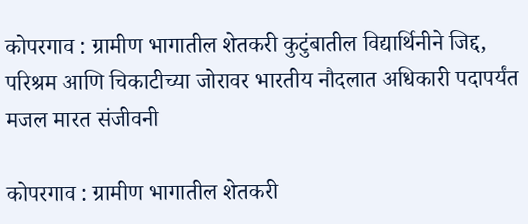कोपरगाव : ग्रामीण भागातील शेतकरी कुटुंबातील विद्यार्थिनीने जिद्द, परिश्रम आणि चिकाटीच्या जोरावर भारतीय नौदलात अधिकारी पदापर्यंत मजल मारत संजीवनी

कोपरगाव : ग्रामीण भागातील शेतकरी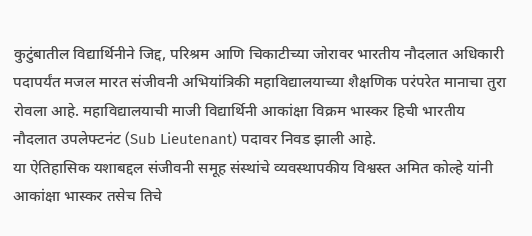कुटुंबातील विद्यार्थिनीने जिद्द, परिश्रम आणि चिकाटीच्या जोरावर भारतीय नौदलात अधिकारी पदापर्यंत मजल मारत संजीवनी अभियांत्रिकी महाविद्यालयाच्या शैक्षणिक परंपरेत मानाचा तुरा रोवला आहे. महाविद्यालयाची माजी विद्यार्थिनी आकांक्षा विक्रम भास्कर हिची भारतीय नौदलात उपलेफ्टनंट (Sub Lieutenant) पदावर निवड झाली आहे.
या ऐतिहासिक यशाबद्दल संजीवनी समूह संस्थांचे व्यवस्थापकीय विश्वस्त अमित कोल्हे यांनी आकांक्षा भास्कर तसेच तिचे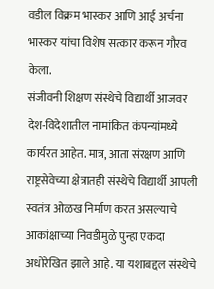वडील विक्रम भास्कर आणि आई अर्चना भास्कर यांचा विशेष सत्कार करून गौरव केला.
संजीवनी शिक्षण संस्थेचे विद्यार्थी आजवर देश-विदेशातील नामांकित कंपन्यांमध्ये कार्यरत आहेत. मात्र, आता संरक्षण आणि राष्ट्रसेवेच्या क्षेत्रातही संस्थेचे विद्यार्थी आपली स्वतंत्र ओळख निर्माण करत असल्याचे आकांक्षाच्या निवडीमुळे पुन्हा एकदा अधोरेखित झाले आहे. या यशाबद्दल संस्थेचे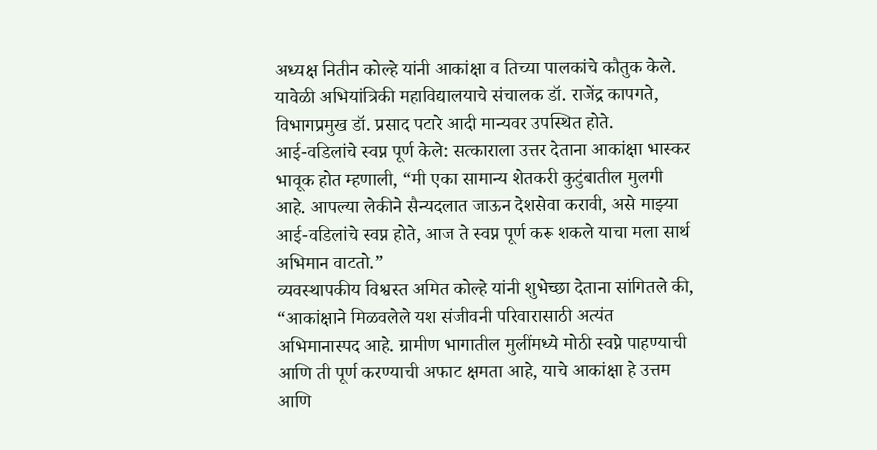अध्यक्ष नितीन कोल्हे यांनी आकांक्षा व तिच्या पालकांचे कौतुक केले. यावेळी अभियांत्रिकी महाविद्यालयाचे संचालक डॉ. राजेंद्र कापगते, विभागप्रमुख डॉ. प्रसाद पटारे आदी मान्यवर उपस्थित होते.
आई-वडिलांचे स्वप्न पूर्ण केले: सत्काराला उत्तर देताना आकांक्षा भास्कर भावूक होत म्हणाली, “मी एका सामान्य शेतकरी कुटुंबातील मुलगी आहे. आपल्या लेकीने सैन्यदलात जाऊन देशसेवा करावी, असे माझ्या आई-वडिलांचे स्वप्न होते, आज ते स्वप्न पूर्ण करू शकले याचा मला सार्थ अभिमान वाटतो.”
व्यवस्थापकीय विश्वस्त अमित कोल्हे यांनी शुभेच्छा देताना सांगितले की, “आकांक्षाने मिळवलेले यश संजीवनी परिवारासाठी अत्यंत अभिमानास्पद आहे. ग्रामीण भागातील मुलींमध्ये मोठी स्वप्ने पाहण्याची आणि ती पूर्ण करण्याची अफाट क्षमता आहे, याचे आकांक्षा हे उत्तम आणि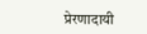प्रेरणादायी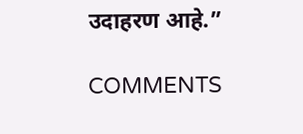उदाहरण आहे.”

COMMENTS